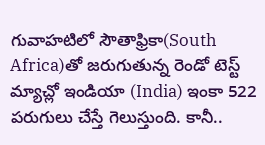గువాహటిలో సౌతాఫ్రికా(South Africa)తో జరుగుతున్న రెండో టెస్ట్ మ్యాచ్లో ఇండియా (India) ఇంకా 522 పరుగులు చేస్తే గెలుస్తుంది. కానీ..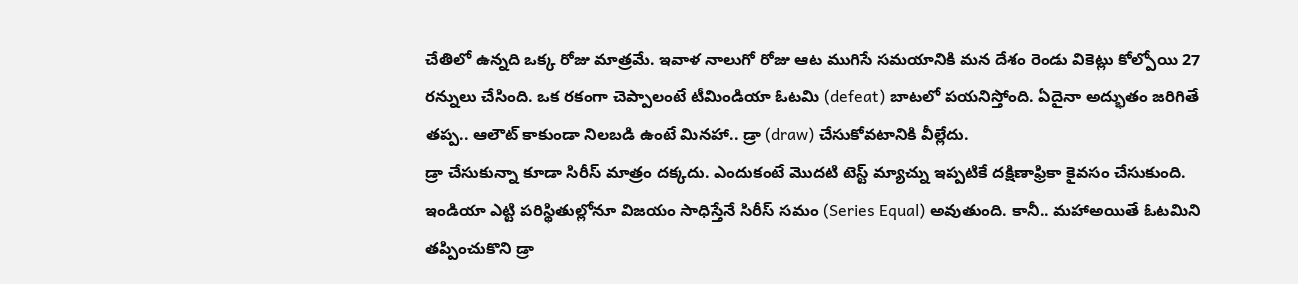చేతిలో ఉన్నది ఒక్క రోజు మాత్రమే. ఇవాళ నాలుగో రోజు ఆట ముగిసే సమయానికి మన దేశం రెండు వికెట్లు కోల్పోయి 27 రన్నులు చేసింది. ఒక రకంగా చెప్పాలంటే టీమిండియా ఓటమి (defeat) బాటలో పయనిస్తోంది. ఏదైనా అద్భుతం జరిగితే తప్ప.. ఆలౌట్ కాకుండా నిలబడి ఉంటే మినహా.. డ్రా (draw) చేసుకోవటానికి వీల్లేదు.
డ్రా చేసుకున్నా కూడా సిరీస్ మాత్రం దక్కదు. ఎందుకంటే మొదటి టెస్ట్ మ్యాచ్ను ఇప్పటికే దక్షిణాఫ్రికా కైవసం చేసుకుంది. ఇండియా ఎట్టి పరిస్థితుల్లోనూ విజయం సాధిస్తేనే సిరీస్ సమం (Series Equal) అవుతుంది. కానీ.. మహాఅయితే ఓటమిని తప్పించుకొని డ్రా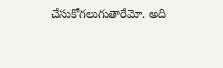చేసుకోగలుగుతారేమో. అది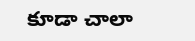కూడా చాలా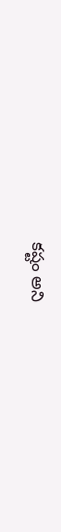కష్టం అని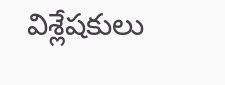విశ్లేషకులు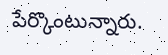పేర్కొంటున్నారు.